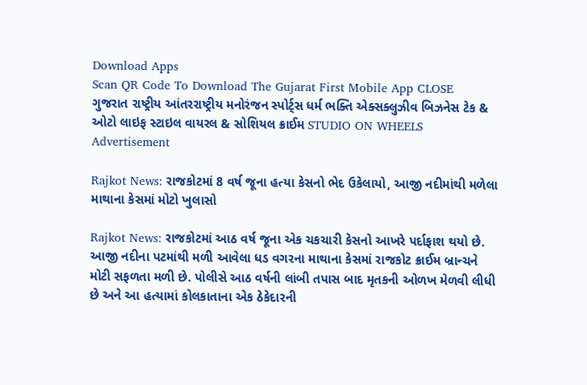Download Apps
Scan QR Code To Download The Gujarat First Mobile App CLOSE
ગુજરાત રાષ્ટ્રીય આંતરરાષ્ટ્રીય મનોરંજન સ્પોર્ટ્સ ધર્મ ભક્તિ એક્સક્લુઝીવ બિઝનેસ ટેક & ઓટો લાઇફ સ્ટાઇલ વાયરલ & સોશિયલ ક્રાઈમ STUDIO ON WHEELS
Advertisement

Rajkot News: રાજકોટમાં 8 વર્ષ જૂના હત્યા કેસનો ભેદ ઉકેલાયો, આજી નદીમાંથી મળેલા માથાના કેસમાં મોટો ખુલાસો

Rajkot News: રાજકોટમાં આઠ વર્ષ જૂના એક ચકચારી કેસનો આખરે પર્દાફાશ થયો છે. આજી નદીના પટમાંથી મળી આવેલા ધડ વગરના માથાના કેસમાં રાજકોટ ક્રાઈમ બ્રાન્ચને મોટી સફળતા મળી છે. પોલીસે આઠ વર્ષની લાંબી તપાસ બાદ મૃતકની ઓળખ મેળવી લીધી છે અને આ હત્યામાં કોલકાતાના એક ઠેકેદારની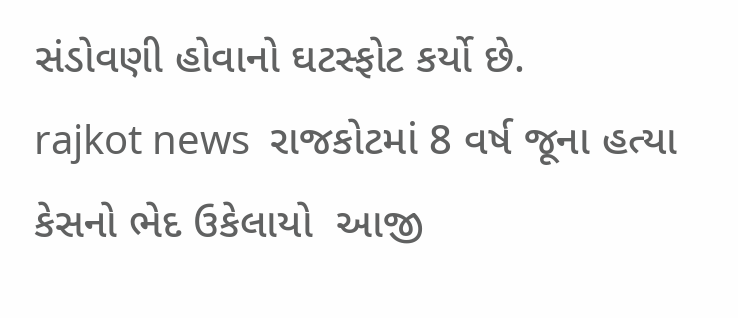સંડોવણી હોવાનો ઘટસ્ફોટ કર્યો છે.
rajkot news  રાજકોટમાં 8 વર્ષ જૂના હત્યા કેસનો ભેદ ઉકેલાયો  આજી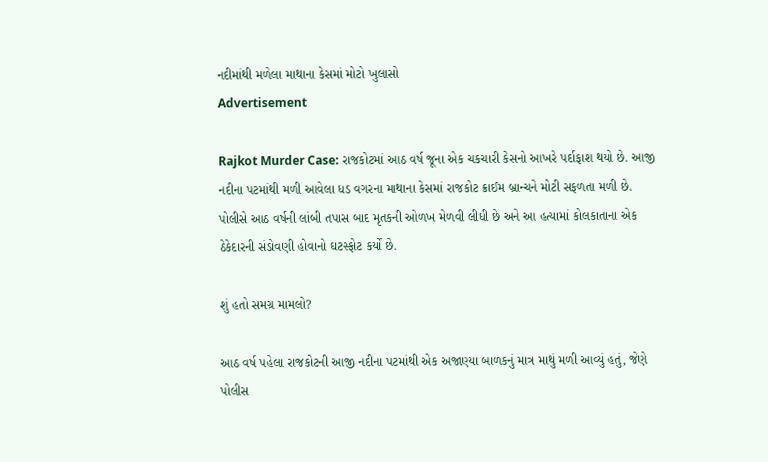નદીમાંથી મળેલા માથાના કેસમાં મોટો ખુલાસો
Advertisement

Rajkot Murder Case: રાજકોટમાં આઠ વર્ષ જૂના એક ચકચારી કેસનો આખરે પર્દાફાશ થયો છે. આજી નદીના પટમાંથી મળી આવેલા ધડ વગરના માથાના કેસમાં રાજકોટ ક્રાઈમ બ્રાન્ચને મોટી સફળતા મળી છે. પોલીસે આઠ વર્ષની લાંબી તપાસ બાદ મૃતકની ઓળખ મેળવી લીધી છે અને આ હત્યામાં કોલકાતાના એક ઠેકેદારની સંડોવણી હોવાનો ઘટસ્ફોટ કર્યો છે.

શું હતો સમગ્ર મામલો?

આઠ વર્ષ પહેલા રાજકોટની આજી નદીના પટમાંથી એક અજાણ્યા બાળકનું માત્ર માથું મળી આવ્યું હતું, જેણે પોલીસ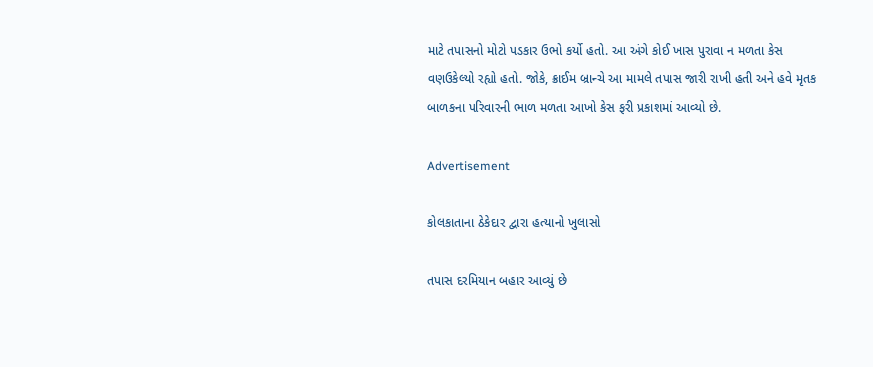માટે તપાસનો મોટો પડકાર ઉભો કર્યો હતો. આ અંગે કોઈ ખાસ પુરાવા ન મળતા કેસ વણઉકેલ્યો રહ્યો હતો. જોકે, ક્રાઈમ બ્રાન્ચે આ મામલે તપાસ જારી રાખી હતી અને હવે મૃતક બાળકના પરિવારની ભાળ મળતા આખો કેસ ફરી પ્રકાશમાં આવ્યો છે.

Advertisement

કોલકાતાના ઠેકેદાર દ્વારા હત્યાનો ખુલાસો

તપાસ દરમિયાન બહાર આવ્યું છે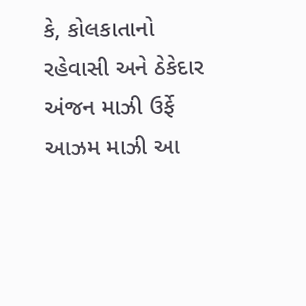કે, કોલકાતાનો રહેવાસી અને ઠેકેદાર અંજન માઝી ઉર્ફે આઝમ માઝી આ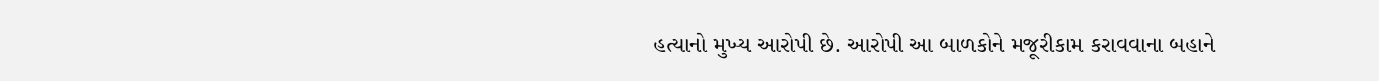હત્યાનો મુખ્ય આરોપી છે. આરોપી આ બાળકોને મજૂરીકામ કરાવવાના બહાને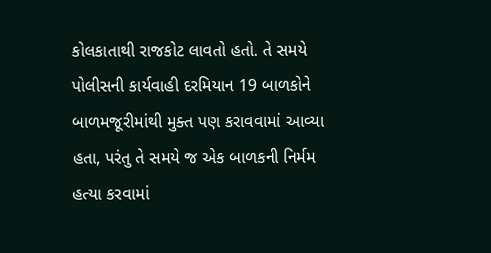કોલકાતાથી રાજકોટ લાવતો હતો. તે સમયે પોલીસની કાર્યવાહી દરમિયાન 19 બાળકોને બાળમજૂરીમાંથી મુક્ત પણ કરાવવામાં આવ્યા હતા, પરંતુ તે સમયે જ એક બાળકની નિર્મમ હત્યા કરવામાં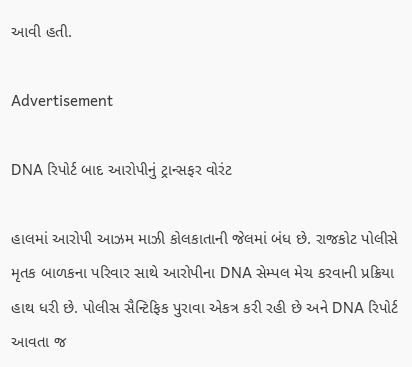આવી હતી.

Advertisement

DNA રિપોર્ટ બાદ આરોપીનું ટ્રાન્સફર વોરંટ

હાલમાં આરોપી આઝમ માઝી કોલકાતાની જેલમાં બંધ છે. રાજકોટ પોલીસે મૃતક બાળકના પરિવાર સાથે આરોપીના DNA સેમ્પલ મેચ કરવાની પ્રક્રિયા હાથ ધરી છે. પોલીસ સૈન્ટિફિક પુરાવા એકત્ર કરી રહી છે અને DNA રિપોર્ટ આવતા જ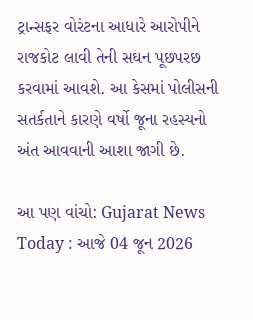ટ્રાન્સફર વોરંટના આધારે આરોપીને રાજકોટ લાવી તેની સઘન પૂછપરછ કરવામાં આવશે. આ કેસમાં પોલીસની સતર્કતાને કારણે વર્ષો જૂના રહસ્યનો અંત આવવાની આશા જાગી છે.

આ પણ વાંચો: Gujarat News Today : આજે 04 જૂન 2026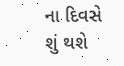ના દિવસે શું થશે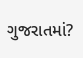ગુજરાતમાં?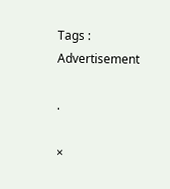Tags :
Advertisement

.

×